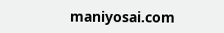maniyosai.com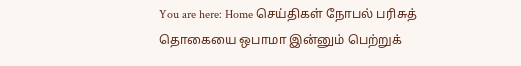You are here: Home செய்திகள் நோபல் பரிசுத் தொகையை ஒபாமா இன்னும் பெற்றுக்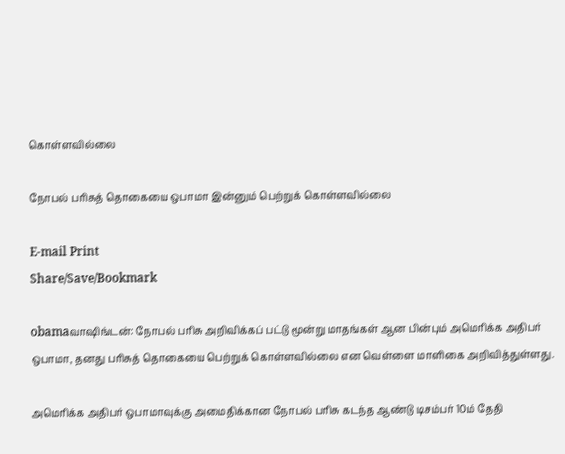கொள்ளவில்லை

நோபல் பரிசுத் தொகையை ஒபாமா இன்னும் பெற்றுக் கொள்ளவில்லை

E-mail Print
Share/Save/Bookmark

obamaவாஷிங்டன்: நோபல் பரிசு அறிவிக்கப் பட்டு மூன்று மாதங்கள் ஆன பின்பும் அமெரிக்க அதிபர் ஒபாமா, தனது பரிசுத் தொகையை பெற்றுக் கொள்ளவில்லை என வெள்ளை மாளிகை அறிவித்துள்ளது.

அமெரிக்க அதிபர் ஒபாமாவுக்கு அமைதிக்கான நோபல் பரிசு கடந்த ஆண்டு டிசம்பர் 10ம் தேதி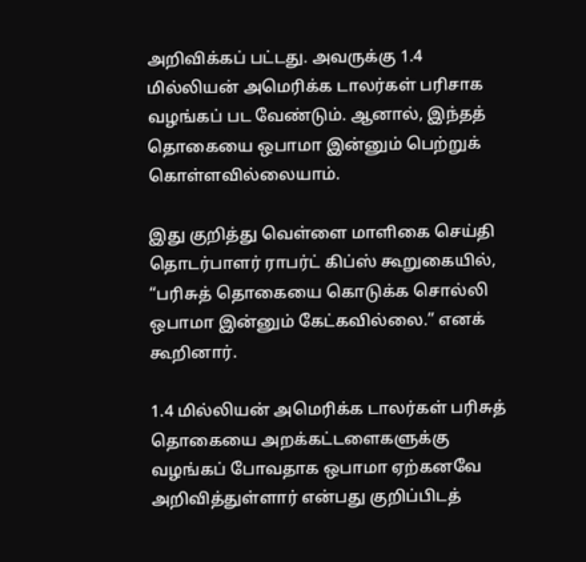அறிவிக்கப் பட்டது. அவருக்கு 1.4 மில்லியன் அமெரிக்க டாலர்கள் பரிசாக வழங்கப் பட வேண்டும். ஆனால், இந்தத் தொகையை ஒபாமா இன்னும் பெற்றுக் கொள்ளவில்லையாம்.

இது குறித்து வெள்ளை மாளிகை செய்தி தொடர்பாளர் ராபர்ட் கிப்ஸ் கூறுகையில், “பரிசுத் தொகையை கொடுக்க சொல்லி ஒபாமா இன்னும் கேட்கவில்லை.” எனக் கூறினார்.

1.4 மில்லியன் அமெரிக்க டாலர்கள் பரிசுத் தொகையை அறக்கட்டளைகளுக்கு வழங்கப் போவதாக ஒபாமா ஏற்கனவே அறிவித்துள்ளார் என்பது குறிப்பிடத்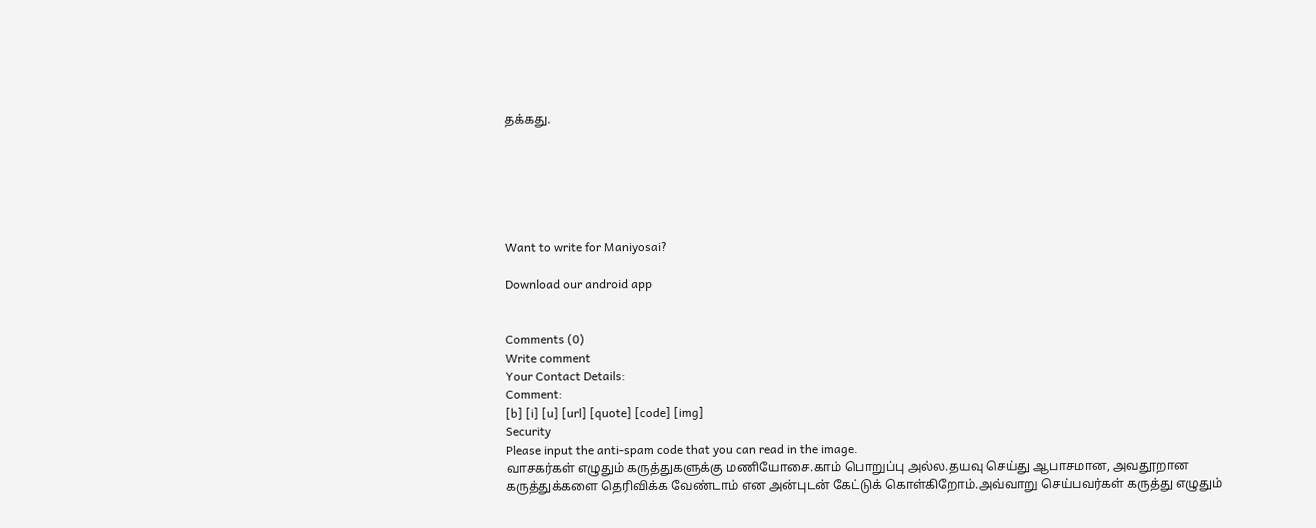தக்கது.






Want to write for Maniyosai?

Download our android app


Comments (0)
Write comment
Your Contact Details:
Comment:
[b] [i] [u] [url] [quote] [code] [img]
Security
Please input the anti-spam code that you can read in the image.
வாசகர்கள் எழுதும் கருத்துகளுக்கு மணியோசை.காம் பொறுப்பு அல்ல.தயவு செய்து ஆபாசமான, அவதூறான கருத்துக்களை தெரிவிக்க வேண்டாம் என அன்புடன் கேட்டுக் கொள்கிறோம்.அவ்வாறு செய்பவர்கள் கருத்து எழுதும்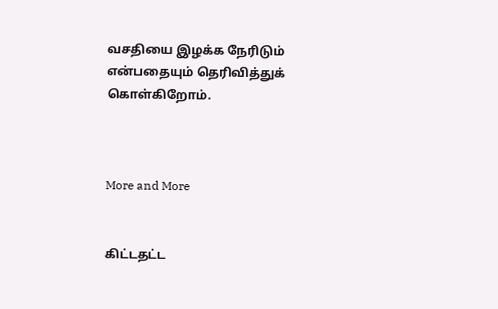வசதியை இழக்க நேரிடும் என்பதையும் தெரிவித்துக் கொள்கிறோம்.



More and More


கிட்டதட்ட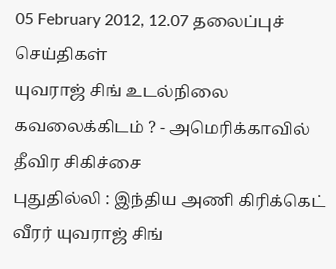05 February 2012, 12.07 தலைப்புச் செய்திகள்
யுவராஜ் சிங் உடல்நிலை கவலைக்கிடம் ? - அமெரிக்காவில் தீவிர சிகிச்சை
புதுதில்லி : இந்திய அணி கிரிக்கெட் வீரர் யுவராஜ் சிங்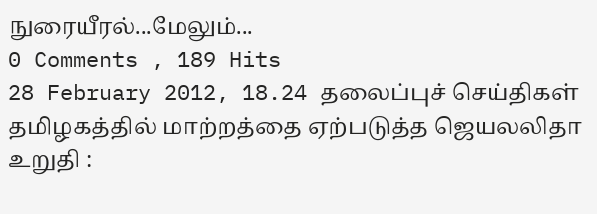நுரையீரல்...மேலும்...
0 Comments , 189 Hits
28 February 2012, 18.24 தலைப்புச் செய்திகள்
தமிழகத்தில் மாற்றத்தை ஏற்படுத்த ஜெயலலிதா உறுதி :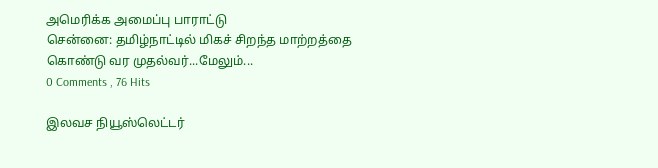அமெரிக்க அமைப்பு பாராட்டு
சென்னை: தமிழ்நாட்டில் மிகச் சிறந்த மாற்றத்தை கொண்டு வர முதல்வர்...மேலும்...
0 Comments , 76 Hits

இலவச நியூஸ்லெட்டர்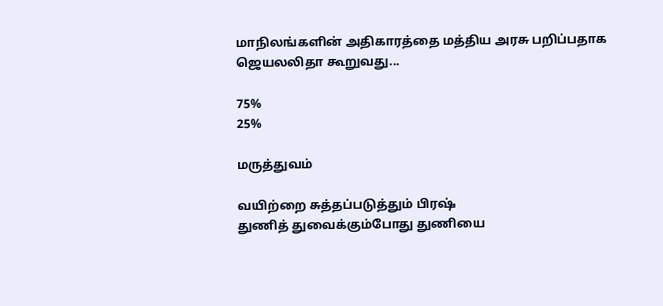மாநிலங்களின் அதிகாரத்தை மத்திய அரசு பறிப்பதாக ஜெயலலிதா கூறுவது...

75%
25%

மருத்துவம்

வயிற்றை சுத்தப்படுத்தும் பிரஷ்
துணித் துவைக்கும்போது துணியை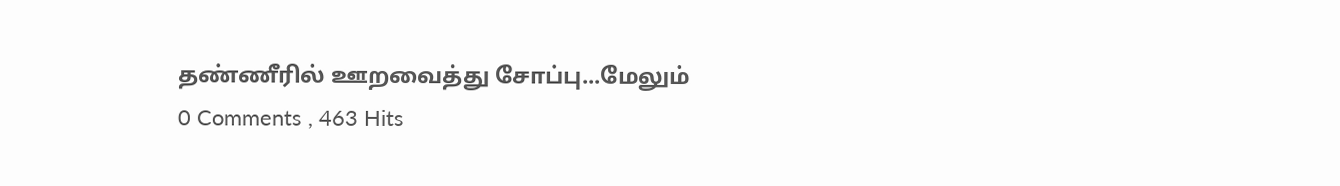தண்ணீரில் ஊறவைத்து சோப்பு...மேலும்
0 Comments , 463 Hits